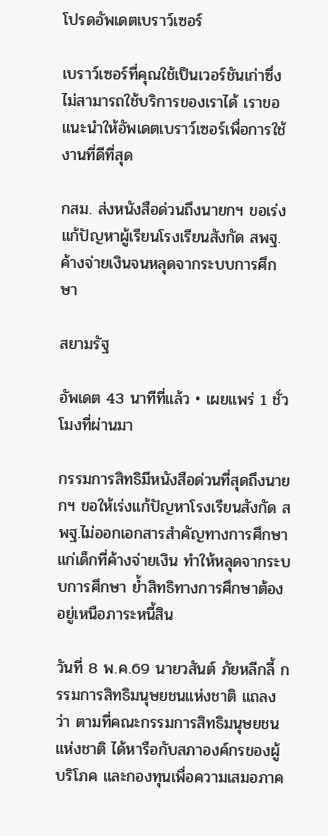โปรดอัพเดตเบราว์เซอร์

เบราว์เซอร์ที่คุณใช้เป็นเวอร์ชันเก่าซึ่งไม่สามารถใช้บริการของเราได้ เราขอแนะนำให้อัพเดตเบราว์เซอร์เพื่อการใช้งานที่ดีที่สุด

กสม. ส่งหนังสือด่วนถึงนายกฯ ขอเร่งแก้ปัญหาผู้เรียนโรงเรียนสังกัด สพฐ. ค้างจ่ายเงินจนหลุดจากระบบการศึกษา

สยามรัฐ

อัพเดต 43 นาทีที่แล้ว • เผยแพร่ 1 ชั่วโมงที่ผ่านมา

กรรมการสิทธิมีหนังสือด่วนที่สุดถึงนายกฯ ขอให้เร่งแก้ปัญหาโรงเรียนสังกัด สพฐ.ไม่ออกเอกสารสำคัญทางการศึกษาแก่เด็กที่ค้างจ่ายเงิน ทำให้หลุดจากระบบการศึกษา ย้ำสิทธิทางการศึกษาต้องอยู่เหนือภาระหนี้สิน

วันที่ 8 พ.ค.69 นายวสันต์ ภัยหลีกลี้ กรรมการสิทธิมนุษยชนแห่งชาติ แถลงว่า ตามที่คณะกรรมการสิทธิมนุษยชนแห่งชาติ ได้หารือกับสภาองค์กรของผู้บริโภค และกองทุนเพื่อความเสมอภาค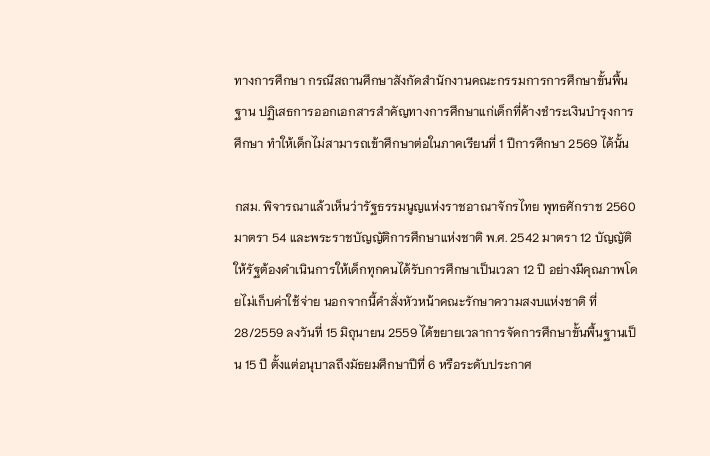ทางการศึกษา กรณีสถานศึกษาสังกัดสำนักงานคณะกรรมการการศึกษาขั้นพื้นฐาน ปฏิเสธการออกเอกสารสำคัญทางการศึกษาแก่เด็กที่ค้างชำระเงินบำรุงการศึกษา ทำให้เด็กไม่สามารถเข้าศึกษาต่อในภาคเรียนที่ 1 ปีการศึกษา 2569 ได้นั้น

กสม. พิจารณาแล้วเห็นว่ารัฐธรรมนูญแห่งราชอาณาจักรไทย พุทธศักราช 2560 มาตรา 54 และพระราชบัญญัติการศึกษาแห่งชาติ พ.ศ. 2542 มาตรา 12 บัญญัติให้รัฐต้องดำเนินการให้เด็กทุกคนได้รับการศึกษาเป็นเวลา 12 ปี อย่างมีคุณภาพโดยไม่เก็บค่าใช้จ่าย นอกจากนี้คำสั่งหัวหน้าคณะรักษาความสงบแห่งชาติ ที่ 28/2559 ลงวันที่ 15 มิถุนายน 2559 ได้ขยายเวลาการจัดการศึกษาขั้นพื้นฐานเป็น 15 ปี ตั้งแต่อนุบาลถึงมัธยมศึกษาปีที่ 6 หรือระดับประกาศ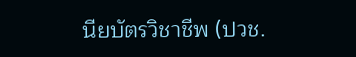นียบัตรวิชาชีพ (ปวช.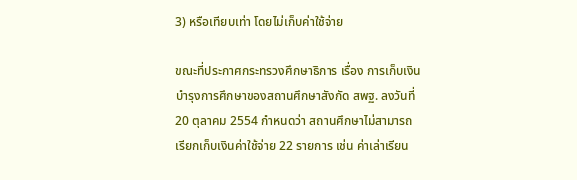3) หรือเทียบเท่า โดยไม่เก็บค่าใช้จ่าย

ขณะที่ประกาศกระทรวงศึกษาธิการ เรื่อง การเก็บเงินบำรุงการศึกษาของสถานศึกษาสังกัด สพฐ. ลงวันที่ 20 ตุลาคม 2554 กำหนดว่า สถานศึกษาไม่สามารถเรียกเก็บเงินค่าใช้จ่าย 22 รายการ เช่น ค่าเล่าเรียน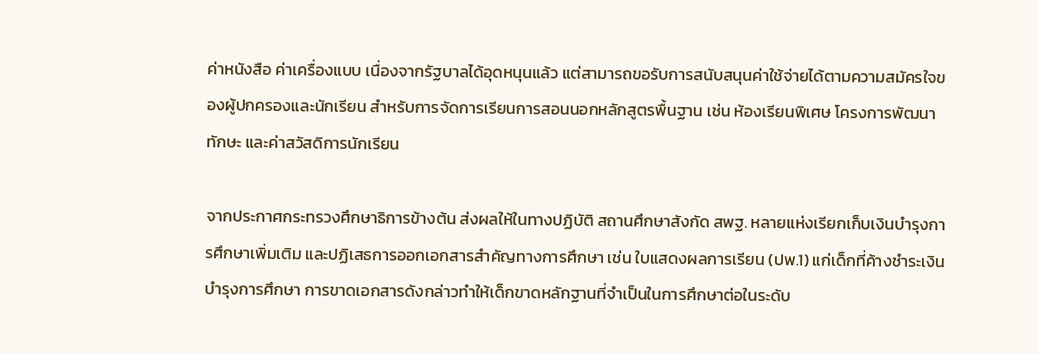ค่าหนังสือ ค่าเครื่องแบบ เนื่องจากรัฐบาลได้อุดหนุนแล้ว แต่สามารถขอรับการสนับสนุนค่าใช้จ่ายได้ตามความสมัครใจของผู้ปกครองและนักเรียน สำหรับการจัดการเรียนการสอนนอกหลักสูตรพื้นฐาน เช่น ห้องเรียนพิเศษ โครงการพัฒนาทักษะ และค่าสวัสดิการนักเรียน

จากประกาศกระทรวงศึกษาธิการข้างต้น ส่งผลให้ในทางปฏิบัติ สถานศึกษาสังกัด สพฐ. หลายแห่งเรียกเก็บเงินบำรุงการศึกษาเพิ่มเติม และปฏิเสธการออกเอกสารสำคัญทางการศึกษา เช่น ใบแสดงผลการเรียน (ปพ.1) แก่เด็กที่ค้างชำระเงินบำรุงการศึกษา การขาดเอกสารดังกล่าวทำให้เด็กขาดหลักฐานที่จำเป็นในการศึกษาต่อในระดับ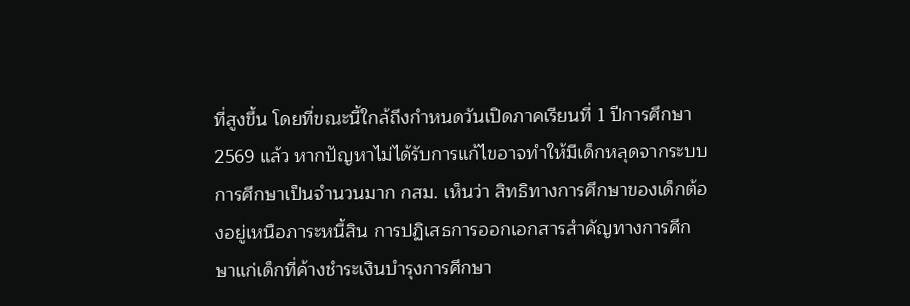ที่สูงขึ้น โดยที่ขณะนี้ใกล้ถึงกำหนดวันเปิดภาคเรียนที่ 1 ปีการศึกษา 2569 แล้ว หากปัญหาไม่ได้รับการแก้ไขอาจทำให้มีเด็กหลุดจากระบบการศึกษาเป็นจำนวนมาก กสม. เห็นว่า สิทธิทางการศึกษาของเด็กต้องอยู่เหนือภาระหนี้สิน การปฏิเสธการออกเอกสารสำคัญทางการศึกษาแก่เด็กที่ค้างชำระเงินบำรุงการศึกษา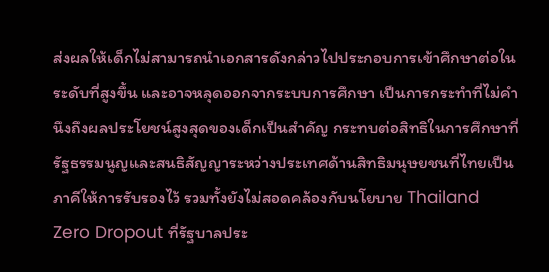ส่งผลให้เด็กไม่สามารถนำเอกสารดังกล่าวไปประกอบการเข้าศึกษาต่อในระดับที่สูงขึ้น และอาจหลุดออกจากระบบการศึกษา เป็นการกระทำที่ไม่คำนึงถึงผลประโยชน์สูงสุดของเด็กเป็นสำคัญ กระทบต่อสิทธิในการศึกษาที่รัฐธรรมนูญและสนธิสัญญาระหว่างประเทศด้านสิทธิมนุษยชนที่ไทยเป็นภาคีให้การรับรองไว้ รวมทั้งยังไม่สอดคล้องกับนโยบาย Thailand Zero Dropout ที่รัฐบาลประ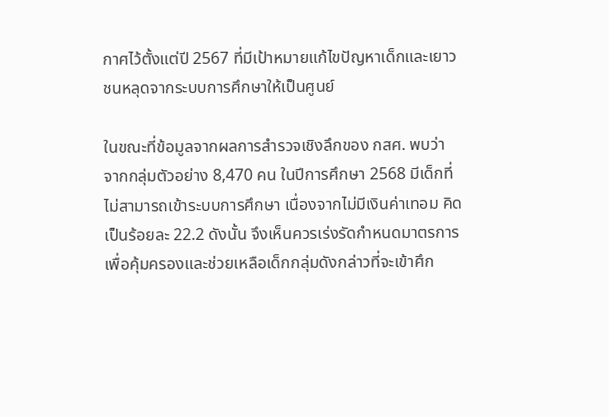กาศไว้ตั้งแต่ปี 2567 ที่มีเป้าหมายแก้ไขปัญหาเด็กและเยาวชนหลุดจากระบบการศึกษาให้เป็นศูนย์

ในขณะที่ข้อมูลจากผลการสำรวจเชิงลึกของ กสศ. พบว่า จากกลุ่มตัวอย่าง 8,470 คน ในปีการศึกษา 2568 มีเด็กที่ไม่สามารถเข้าระบบการศึกษา เนื่องจากไม่มีเงินค่าเทอม คิดเป็นร้อยละ 22.2 ดังนั้น จึงเห็นควรเร่งรัดกำหนดมาตรการเพื่อคุ้มครองและช่วยเหลือเด็กกลุ่มดังกล่าวที่จะเข้าศึก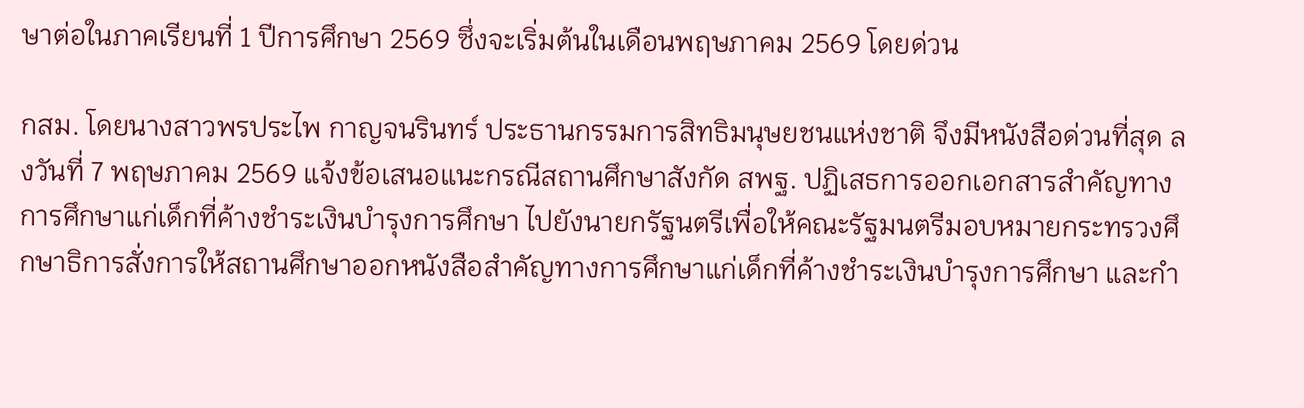ษาต่อในภาคเรียนที่ 1 ปีการศึกษา 2569 ซึ่งจะเริ่มต้นในเดือนพฤษภาคม 2569 โดยด่วน

กสม. โดยนางสาวพรประไพ กาญจนรินทร์ ประธานกรรมการสิทธิมนุษยชนแห่งชาติ จึงมีหนังสือด่วนที่สุด ลงวันที่ 7 พฤษภาคม 2569 แจ้งข้อเสนอแนะกรณีสถานศึกษาสังกัด สพฐ. ปฏิเสธการออกเอกสารสำคัญทางการศึกษาแก่เด็กที่ค้างชำระเงินบำรุงการศึกษา ไปยังนายกรัฐนตรีเพื่อให้คณะรัฐมนตรีมอบหมายกระทรวงศึกษาธิการสั่งการให้สถานศึกษาออกหนังสือสำคัญทางการศึกษาแก่เด็กที่ค้างชำระเงินบำรุงการศึกษา และกำ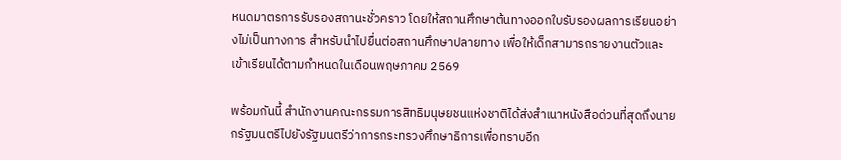หนดมาตรการรับรองสถานะชั่วคราว โดยให้สถานศึกษาต้นทางออกใบรับรองผลการเรียนอย่างไม่เป็นทางการ สำหรับนำไปยื่นต่อสถานศึกษาปลายทาง เพื่อให้เด็กสามารถรายงานตัวและเข้าเรียนได้ตามกำหนดในเดือนพฤษภาคม 2569

พร้อมกันนี้ สำนักงานคณะกรรมการสิทธิมนุษยชนแห่งชาติได้ส่งสำเนาหนังสือด่วนที่สุดถึงนายกรัฐมนตรีไปยังรัฐมนตรีว่าการกระทรวงศึกษาธิการเพื่อทราบอีก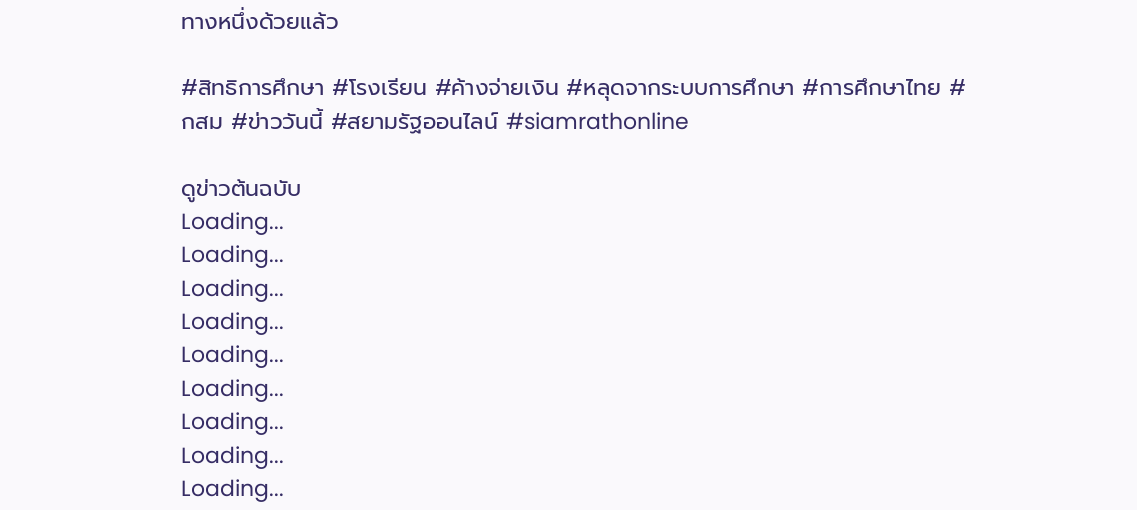ทางหนึ่งด้วยแล้ว

#สิทธิการศึกษา #โรงเรียน #ค้างจ่ายเงิน #หลุดจากระบบการศึกษา #การศึกษาไทย #กสม #ข่าววันนี้ #สยามรัฐออนไลน์ #siamrathonline

ดูข่าวต้นฉบับ
Loading...
Loading...
Loading...
Loading...
Loading...
Loading...
Loading...
Loading...
Loading...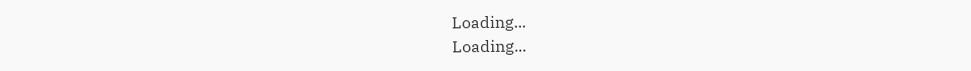Loading...
Loading...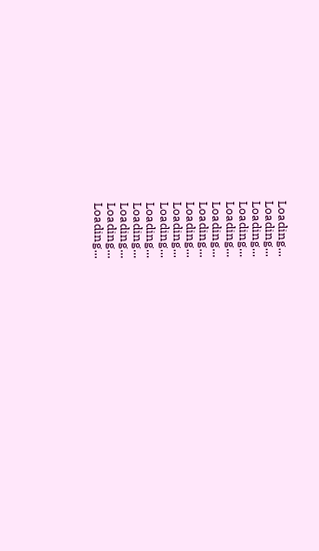Loading...
Loading...
Loading...
Loading...
Loading...
Loading...
Loading...
Loading...
Loading...
Loading...
Loading...
Loading...
Loading...
Loading...
Loading...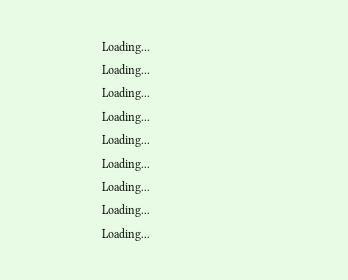Loading...
Loading...
Loading...
Loading...
Loading...
Loading...
Loading...
Loading...
Loading...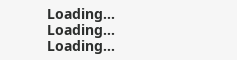Loading...
Loading...
Loading...